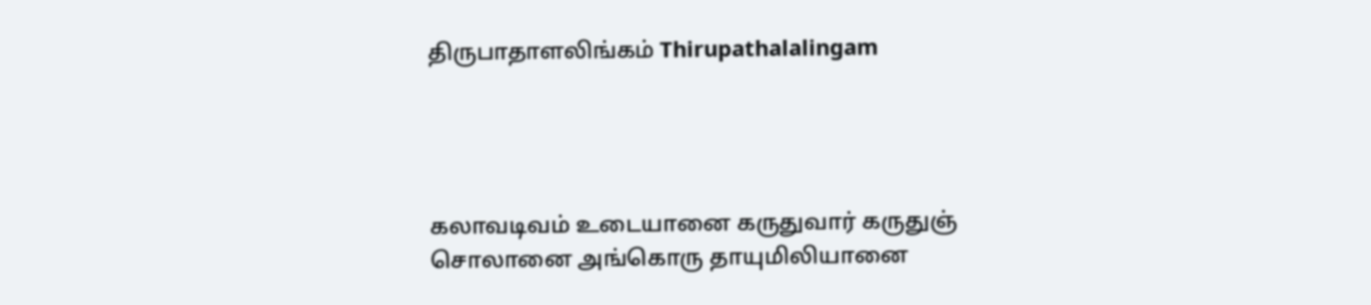திருபாதாளலிங்கம் Thirupathalalingam




கலாவடிவம் உடையானை கருதுவார் கருதுஞ்
சொலானை அங்கொரு தாயுமிலியானை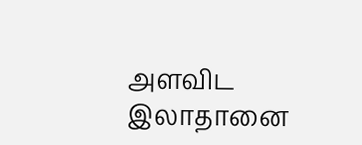அளவிட
இலாதானை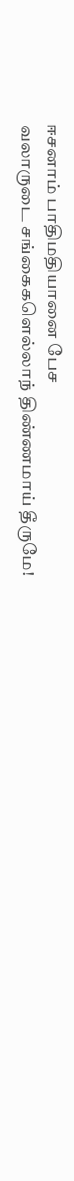ஈசனாம் பாதிமதியானை பேச
வலாருடை சங்கைகளெல்லாந் திண்ணமாய் தீருமே!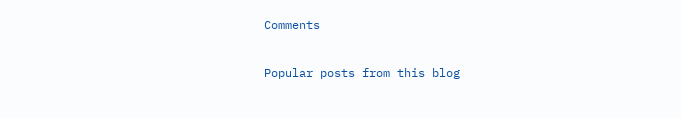Comments

Popular posts from this blog